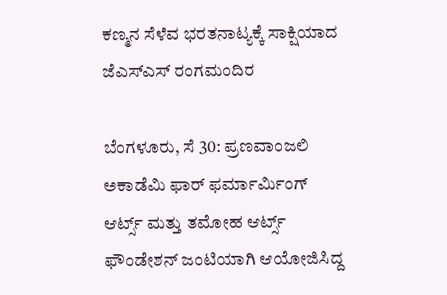ಕಣ್ಮನ ಸೆಳೆವ ಭರತನಾಟ್ಯಕ್ಕೆ ಸಾಕ್ಷಿಯಾದ ಜೆಎಸ್ಎಸ್ ರಂಗಮಂದಿರ

ಬೆಂಗಳೂರು, ಸೆ 30: ಪ್ರಣವಾಂಜಲಿ ಅಕಾಡೆಮಿ ಫಾರ್ ಫರ್ಮಾರ್ಮಿಂಗ್ ಆರ್ಟ್ಸ್ ಮತ್ತು ತಮೋಹ ಆರ್ಟ್ಸ್ ಫೌಂಡೇಶನ್ ಜಂಟಿಯಾಗಿ ಆಯೋಜಿಸಿದ್ದ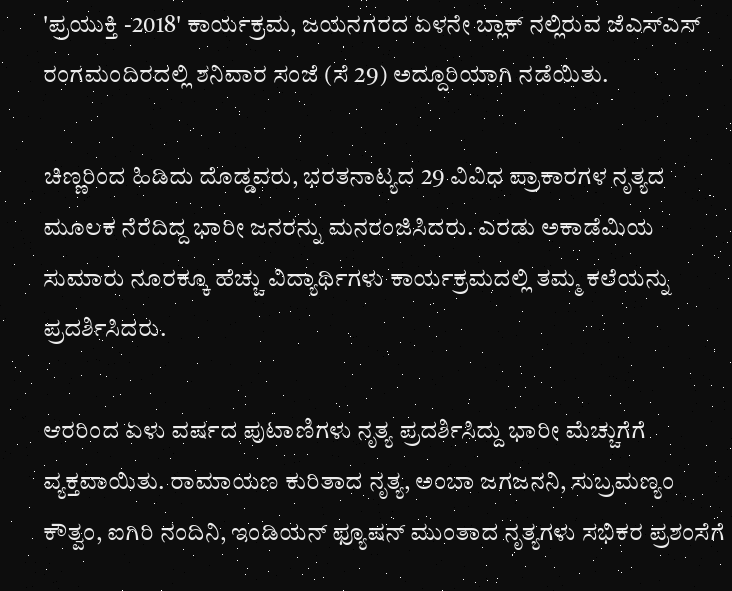'ಪ್ರಯುಕ್ತಿ -2018' ಕಾರ್ಯಕ್ರಮ, ಜಯನಗರದ ಏಳನೇ ಬ್ಲಾಕ್ ನಲ್ಲಿರುವ ಜೆಎಸ್ಎಸ್ ರಂಗಮಂದಿರದಲ್ಲಿ ಶನಿವಾರ ಸಂಜೆ (ಸೆ 29) ಅದ್ದೂರಿಯಾಗಿ ನಡೆಯಿತು.

ಚಿಣ್ಣರಿಂದ ಹಿಡಿದು ದೊಡ್ಡವರು, ಭರತನಾಟ್ಯದ 29 ವಿವಿಧ ಪ್ರಾಕಾರಗಳ ನೃತ್ಯದ ಮೂಲಕ ನೆರೆದಿದ್ದ ಭಾರೀ ಜನರನ್ನು ಮನರಂಜಿಸಿದರು. ಎರಡು ಅಕಾಡೆಮಿಯ ಸುಮಾರು ನೂರಕ್ಕೂ ಹೆಚ್ಚು ವಿದ್ಯಾರ್ಥಿಗಳು ಕಾರ್ಯಕ್ರಮದಲ್ಲಿ ತಮ್ಮ ಕಲೆಯನ್ನು ಪ್ರದರ್ಶಿಸಿದರು.

ಆರರಿಂದ ಏಳು ವರ್ಷದ ಪುಟಾಣಿಗಳು ನೃತ್ಯ ಪ್ರದರ್ಶಿಸಿದ್ದು ಭಾರೀ ಮೆಚ್ಚುಗೆಗೆ ವ್ಯಕ್ತವಾಯಿತು. ರಾಮಾಯಣ ಕುರಿತಾದ ನೃತ್ಯ, ಅಂಬಾ ಜಗಜನನಿ, ಸುಬ್ರಮಣ್ಯಂ ಕೌತ್ವಂ, ಐಗಿರಿ ನಂದಿನಿ, ಇಂಡಿಯನ್ ಫ್ಯೂಷನ್ ಮುಂತಾದ ನೃತ್ಯಗಳು ಸಭಿಕರ ಪ್ರಶಂಸೆಗೆ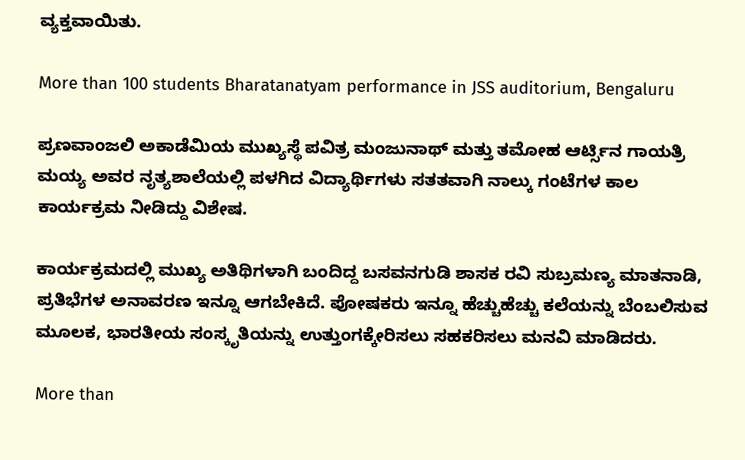ವ್ಯಕ್ತವಾಯಿತು.

More than 100 students Bharatanatyam performance in JSS auditorium, Bengaluru

ಪ್ರಣವಾಂಜಲಿ ಅಕಾಡೆಮಿಯ ಮುಖ್ಯಸ್ಥೆ ಪವಿತ್ರ ಮಂಜುನಾಥ್ ಮತ್ತು ತಮೋಹ ಆರ್ಟ್ಸಿನ ಗಾಯತ್ರಿ ಮಯ್ಯ ಅವರ ನೃತ್ಯಶಾಲೆಯಲ್ಲಿ ಪಳಗಿದ ವಿದ್ಯಾರ್ಥಿಗಳು ಸತತವಾಗಿ ನಾಲ್ಕು ಗಂಟೆಗಳ ಕಾಲ ಕಾರ್ಯಕ್ರಮ ನೀಡಿದ್ದು ವಿಶೇಷ.

ಕಾರ್ಯಕ್ರಮದಲ್ಲಿ ಮುಖ್ಯ ಅತಿಥಿಗಳಾಗಿ ಬಂದಿದ್ದ ಬಸವನಗುಡಿ ಶಾಸಕ ರವಿ ಸುಬ್ರಮಣ್ಯ ಮಾತನಾಡಿ, ಪ್ರತಿಭೆಗಳ ಅನಾವರಣ ಇನ್ನೂ ಆಗಬೇಕಿದೆ. ಪೋಷಕರು ಇನ್ನೂ ಹೆಚ್ಚುಹೆಚ್ಚು ಕಲೆಯನ್ನು ಬೆಂಬಲಿಸುವ ಮೂಲಕ, ಭಾರತೀಯ ಸಂಸ್ಕೃತಿಯನ್ನು ಉತ್ತುಂಗಕ್ಕೇರಿಸಲು ಸಹಕರಿಸಲು ಮನವಿ ಮಾಡಿದರು.

More than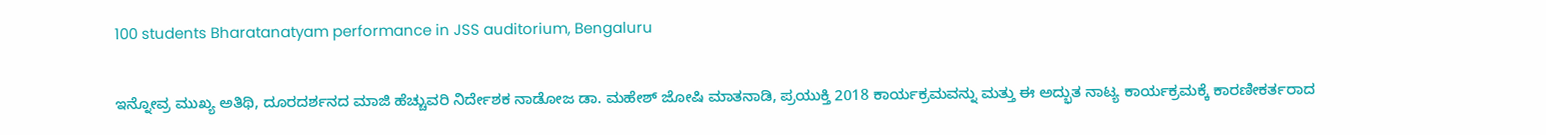100 students Bharatanatyam performance in JSS auditorium, Bengaluru

ಇನ್ನೋವ್ರ ಮುಖ್ಯ ಅತಿಥಿ, ದೂರದರ್ಶನದ ಮಾಜಿ ಹೆಚ್ಚುವರಿ ನಿರ್ದೇಶಕ ನಾಡೋಜ ಡಾ. ಮಹೇಶ್ ಜೋಷಿ ಮಾತನಾಡಿ, ಪ್ರಯುಕ್ತಿ 2018 ಕಾರ್ಯಕ್ರಮವನ್ನು ಮತ್ತು ಈ ಅದ್ಭುತ ನಾಟ್ಯ ಕಾರ್ಯಕ್ರಮಕ್ಕೆ ಕಾರಣೀಕರ್ತರಾದ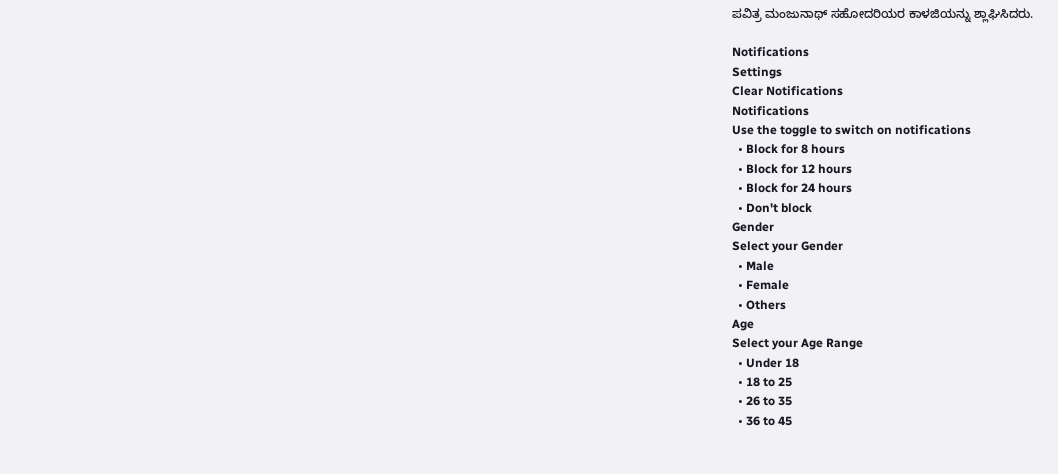ಪವಿತ್ರ ಮಂಜುನಾಥ್ ಸಹೋದರಿಯರ ಕಾಳಜಿಯನ್ನು ಶ್ಲಾಘಿಸಿದರು.

Notifications
Settings
Clear Notifications
Notifications
Use the toggle to switch on notifications
  • Block for 8 hours
  • Block for 12 hours
  • Block for 24 hours
  • Don't block
Gender
Select your Gender
  • Male
  • Female
  • Others
Age
Select your Age Range
  • Under 18
  • 18 to 25
  • 26 to 35
  • 36 to 45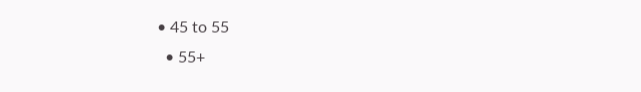• 45 to 55
  • 55+